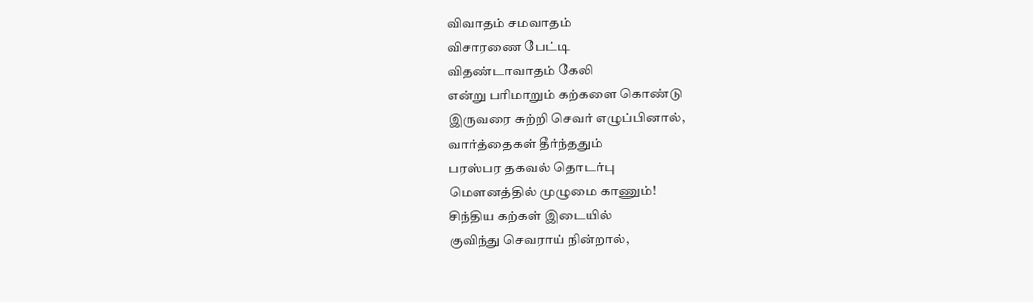விவாதம் சமவாதம்
விசாரணை பேட்டி
விதண்டாவாதம் கேலி
என்று பரிமாறும் கற்களை கொண்டு
இருவரை சுற்றி செவர் எழுப்பினால்,
வார்த்தைகள் தீர்ந்ததும்
பரஸ்பர தகவல் தொடர்பு
மௌனத்தில் முழுமை காணும்!
சிந்திய கற்கள் இடையில்
குவிந்து செவராய் நின்றால்,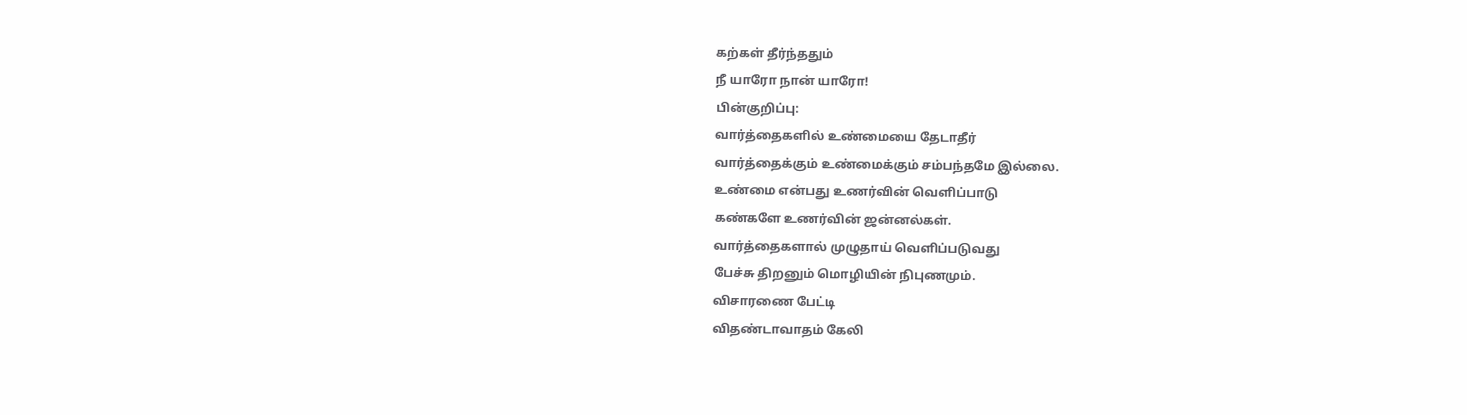கற்கள் தீர்ந்ததும்
நீ யாரோ நான் யாரோ!
பின்குறிப்பு:
வார்த்தைகளில் உண்மையை தேடாதீர்
வார்த்தைக்கும் உண்மைக்கும் சம்பந்தமே இல்லை.
உண்மை என்பது உணர்வின் வெளிப்பாடு
கண்களே உணர்வின் ஜன்னல்கள்.
வார்த்தைகளால் முழுதாய் வெளிப்படுவது
பேச்சு திறனும் மொழியின் நிபுணமும்.
விசாரணை பேட்டி
விதண்டாவாதம் கேலி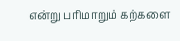என்று பரிமாறும் கற்களை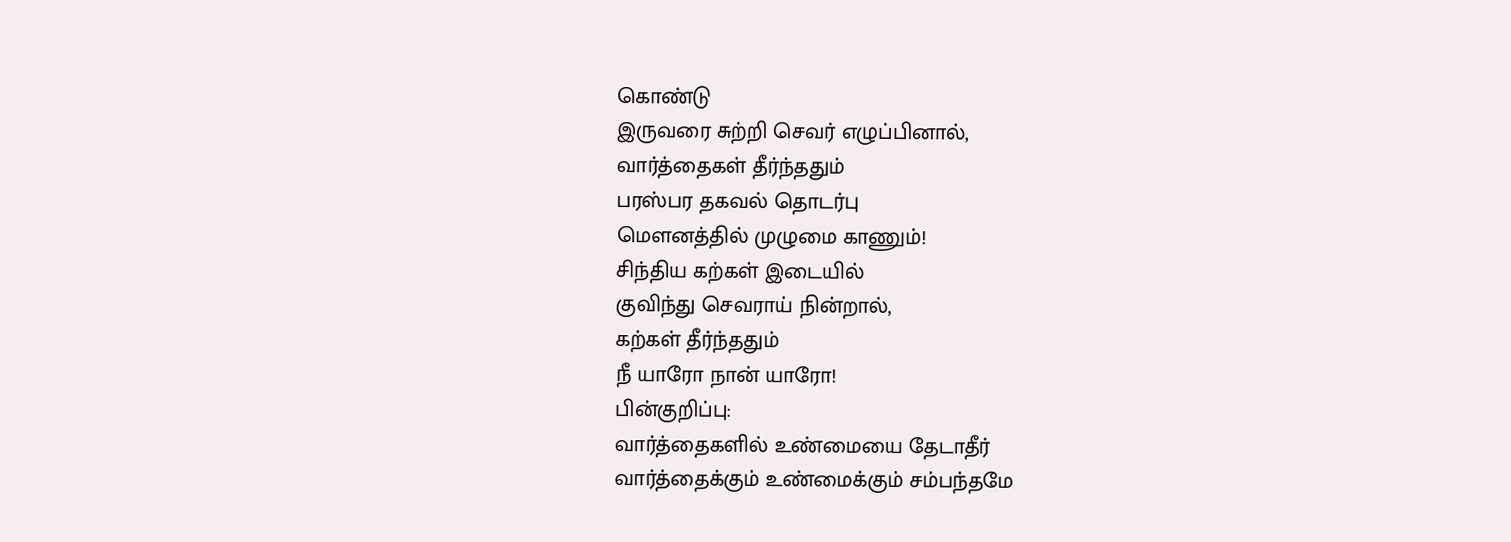கொண்டு
இருவரை சுற்றி செவர் எழுப்பினால்,
வார்த்தைகள் தீர்ந்ததும்
பரஸ்பர தகவல் தொடர்பு
மௌனத்தில் முழுமை காணும்!
சிந்திய கற்கள் இடையில்
குவிந்து செவராய் நின்றால்,
கற்கள் தீர்ந்ததும்
நீ யாரோ நான் யாரோ!
பின்குறிப்பு:
வார்த்தைகளில் உண்மையை தேடாதீர்
வார்த்தைக்கும் உண்மைக்கும் சம்பந்தமே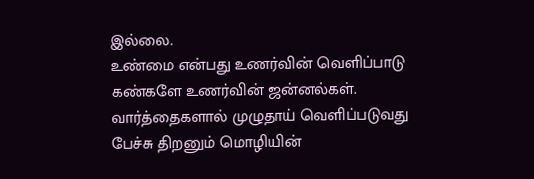இல்லை.
உண்மை என்பது உணர்வின் வெளிப்பாடு
கண்களே உணர்வின் ஜன்னல்கள்.
வார்த்தைகளால் முழுதாய் வெளிப்படுவது
பேச்சு திறனும் மொழியின்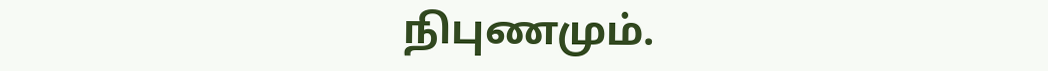நிபுணமும்.